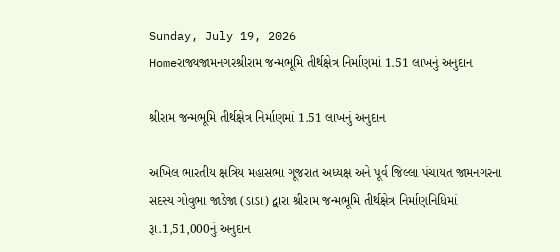Sunday, July 19, 2026
Homeરાજ્યજામનગરશ્રીરામ જન્મભૂમિ તીર્થક્ષેત્ર નિર્માણમાં 1.51 લાખનું અનુદાન

શ્રીરામ જન્મભૂમિ તીર્થક્ષેત્ર નિર્માણમાં 1.51 લાખનું અનુદાન

અખિલ ભારતીય ક્ષત્રિય મહાસભા ગૂજરાત અધ્યક્ષ અને પૂર્વ જિલ્લા પંચાયત જામનગરના સદસ્ય ગોવુભા જાડેજા (ડાડા) દ્વારા શ્રીરામ જન્મભૂમિ તીર્થક્ષેત્ર નિર્માણનિધિમાં રૂા.1,51,000નું અનુદાન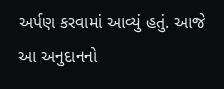અર્પણ કરવામાં આવ્યું હતું. આજે આ અનુદાનનો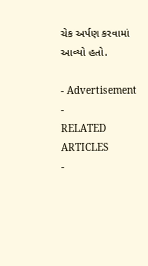ચેક અર્પણ કરવામાં આવ્યો હતો.

- Advertisement -
RELATED ARTICLES
-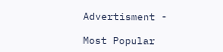Advertisment -

Most Popular